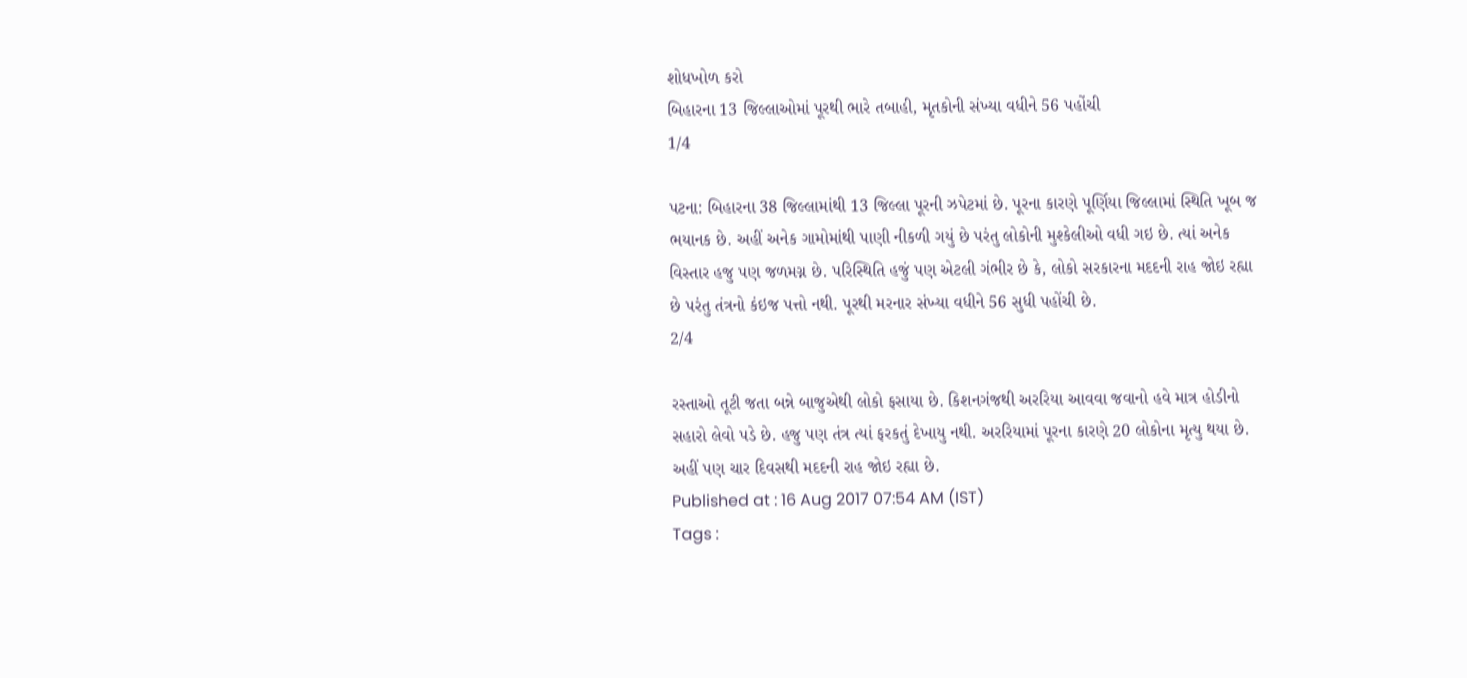શોધખોળ કરો
બિહારના 13 જિલ્લાઓમાં પૂરથી ભારે તબાહી, મૃતકોની સંખ્યા વધીને 56 પહોંચી
1/4

પટના: બિહારના 38 જિલ્લામાંથી 13 જિલ્લા પૂરની ઝપેટમાં છે. પૂરના કારણે પૂર્ણિયા જિલ્લામાં સ્થિતિ ખૂબ જ ભયાનક છે. અહીં અનેક ગામોમાંથી પાણી નીકળી ગયું છે પરંતુ લોકોની મુશ્કેલીઓ વધી ગઇ છે. ત્યાં અનેક વિસ્તાર હજુ પણ જળમગ્ન છે. પરિસ્થિતિ હજું પણ એટલી ગંભીર છે કે, લોકો સરકારના મદદની રાહ જોઇ રહ્યા છે પરંતુ તંત્રનો કંઇજ પત્તો નથી. પૂરથી મરનાર સંખ્યા વધીને 56 સુધી પહોંચી છે.
2/4

રસ્તાઓ તૂટી જતા બન્ને બાજુએથી લોકો ફસાયા છે. કિશનગંજથી અરરિયા આવવા જવાનો હવે માત્ર હોડીનો સહારો લેવો પડે છે. હજુ પણ તંત્ર ત્યાં ફરકતું દેખાયુ નથી. અરરિયામાં પૂરના કારણે 20 લોકોના મૃત્યુ થયા છે. અહીં પણ ચાર દિવસથી મદદની રાહ જોઇ રહ્યા છે.
Published at : 16 Aug 2017 07:54 AM (IST)
Tags :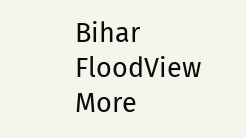Bihar FloodView More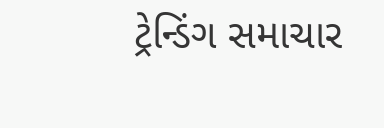ટ્રેન્ડિંગ સમાચાર